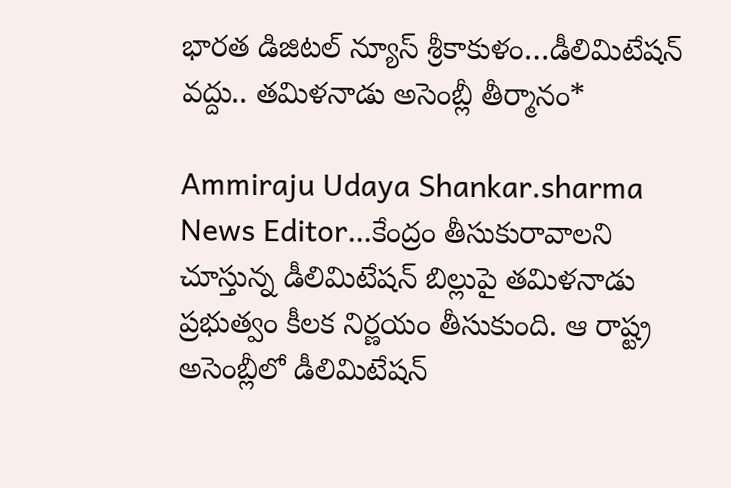భారత డిజిటల్ న్యూస్ శ్రీకాకుళం…డీలిమిటేషన్‌ వద్దు.. తమిళనాడు అసెంబ్లీ తీర్మానం*

Ammiraju Udaya Shankar.sharma News Editor…కేంద్రం తీసుకురావాలని చూస్తున్న డీలిమిటేషన్‌ బిల్లుపై తమిళనాడు ప్రభుత్వం కీలక నిర్ణయం తీసుకుంది. ఆ రాష్ట్ర అసెంబ్లీలో డీలిమిటేషన్‌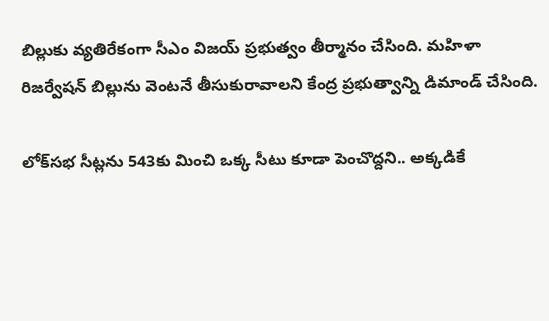బిల్లుకు వ్యతిరేకంగా సీఎం విజయ్‌ ప్రభుత్వం తీర్మానం చేసింది. మహిళా రిజర్వేషన్‌ బిల్లును వెంటనే తీసుకురావాలని కేంద్ర ప్రభుత్వాన్ని డిమాండ్‌ చేసింది.

లోక్‌సభ సీట్లను 543కు మించి ఒక్క సీటు కూడా పెంచొద్దని.. అక్కడికే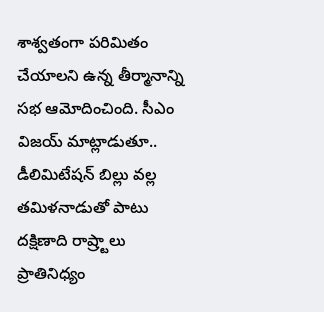శాశ్వతంగా పరిమితం చేయాలని ఉన్న తీర్మానాన్ని సభ ఆమోదించింది. సీఎం విజయ్‌ మాట్లాడుతూ.. డీలిమిటేషన్‌ బిల్లు వల్ల తమిళనాడుతో పాటు దక్షిణాది రాష్ర్టాలు ప్రాతినిధ్యం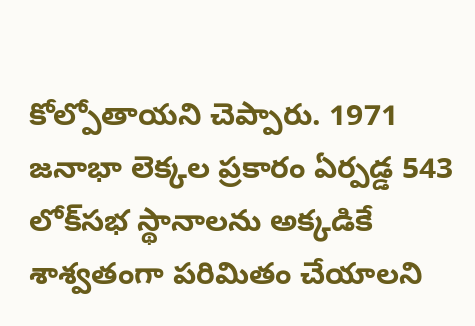కోల్పోతాయని చెప్పారు. 1971 జనాభా లెక్కల ప్రకారం ఏర్పడ్డ 543 లోక్‌సభ స్థానాలను అక్కడికే శాశ్వతంగా పరిమితం చేయాలని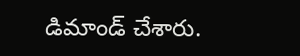డిమాండ్‌ చేశారు.